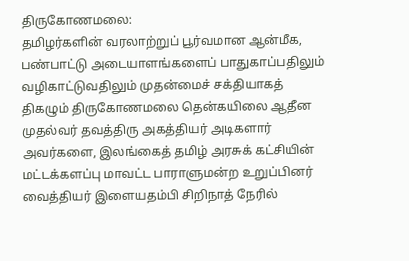திருகோணமலை:
தமிழர்களின் வரலாற்றுப் பூர்வமான ஆன்மீக, பண்பாட்டு அடையாளங்களைப் பாதுகாப்பதிலும் வழிகாட்டுவதிலும் முதன்மைச் சக்தியாகத் திகழும் திருகோணமலை தென்கயிலை ஆதீன முதல்வர் தவத்திரு அகத்தியர் அடிகளார் அவர்களை, இலங்கைத் தமிழ் அரசுக் கட்சியின் மட்டக்களப்பு மாவட்ட பாராளுமன்ற உறுப்பினர் வைத்தியர் இளையதம்பி சிறிநாத் நேரில்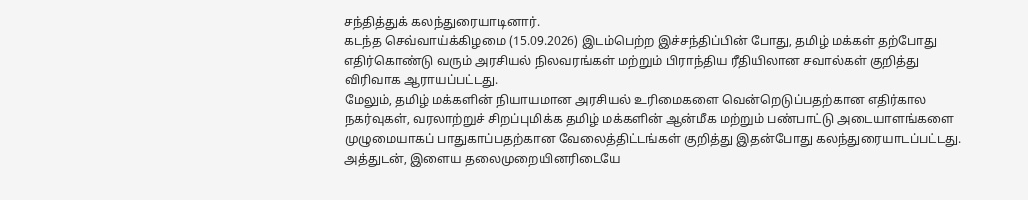சந்தித்துக் கலந்துரையாடினார்.
கடந்த செவ்வாய்க்கிழமை (15.09.2026) இடம்பெற்ற இச்சந்திப்பின் போது, தமிழ் மக்கள் தற்போது எதிர்கொண்டு வரும் அரசியல் நிலவரங்கள் மற்றும் பிராந்திய ரீதியிலான சவால்கள் குறித்து விரிவாக ஆராயப்பட்டது.
மேலும், தமிழ் மக்களின் நியாயமான அரசியல் உரிமைகளை வென்றெடுப்பதற்கான எதிர்கால நகர்வுகள், வரலாற்றுச் சிறப்புமிக்க தமிழ் மக்களின் ஆன்மீக மற்றும் பண்பாட்டு அடையாளங்களை முழுமையாகப் பாதுகாப்பதற்கான வேலைத்திட்டங்கள் குறித்து இதன்போது கலந்துரையாடப்பட்டது.
அத்துடன், இளைய தலைமுறையினரிடையே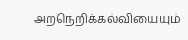அறநெறிக்கல்வியையும்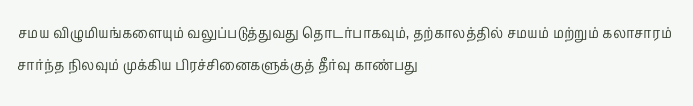சமய விழுமியங்களையும் வலுப்படுத்துவது தொடர்பாகவும், தற்காலத்தில் சமயம் மற்றும் கலாசாரம் சார்ந்த நிலவும் முக்கிய பிரச்சினைகளுக்குத் தீர்வு காண்பது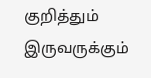குறித்தும் இருவருக்கும்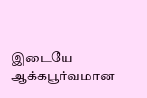இடையே ஆக்கபூர்வமான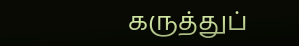கருத்துப்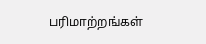பரிமாற்றங்கள்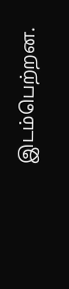இடம்பெற்றன.